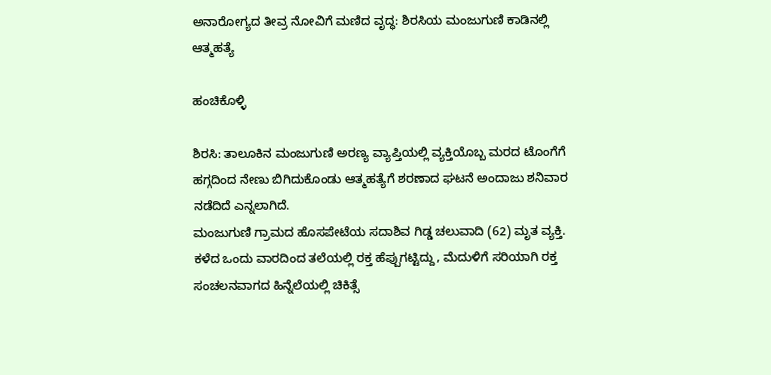ಅನಾರೋಗ್ಯದ ತೀವ್ರ ನೋವಿಗೆ ಮಣಿದ ವೃದ್ಧ: ಶಿರಸಿಯ ಮಂಜುಗುಣಿ ಕಾಡಿನಲ್ಲಿ ಆತ್ಮಹತ್ಯೆ

ಹಂಚಿಕೊಳ್ಳಿ

ಶಿರಸಿ: ತಾಲೂಕಿನ ಮಂಜುಗುಣಿ ಅರಣ್ಯ ವ್ಯಾಪ್ತಿಯಲ್ಲಿ ವ್ಯಕ್ತಿಯೊಬ್ಬ ಮರದ ಟೊಂಗೆಗೆ  ಹಗ್ಗದಿಂದ ನೇಣು ಬಿಗಿದುಕೊಂಡು ಆತ್ಮಹತ್ಯೆಗೆ ಶರಣಾದ ಘಟನೆ ಅಂದಾಜು ಶನಿವಾರ ನಡೆದಿದೆ ಎನ್ನಲಾಗಿದೆ.
ಮಂಜುಗುಣಿ ಗ್ರಾಮದ ಹೊಸಪೇಟೆಯ ಸದಾಶಿವ ಗಿಡ್ಡ ಚಲುವಾದಿ (62) ಮೃತ ವ್ಯಕ್ತಿ.
ಕಳೆದ ಒಂದು ವಾರದಿಂದ ತಲೆಯಲ್ಲಿ ರಕ್ತ ಹೆಪ್ಪುಗಟ್ಟಿದ್ದು, ಮೆದುಳಿಗೆ ಸರಿಯಾಗಿ ರಕ್ತ ಸಂಚಲನವಾಗದ ಹಿನ್ನೆಲೆಯಲ್ಲಿ ಚಿಕಿತ್ಸೆ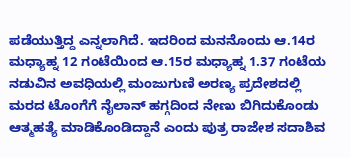ಪಡೆಯುತ್ತಿದ್ದ ಎನ್ನಲಾಗಿದೆ. ಇದರಿಂದ ಮನನೊಂದು ಆ.14ರ ಮಧ್ಯಾಹ್ನ 12 ಗಂಟೆಯಿಂದ ಆ.15ರ ಮಧ್ಯಾಹ್ನ 1.37 ಗಂಟೆಯ ನಡುವಿನ ಅವಧಿಯಲ್ಲಿ ಮಂಜುಗುಣಿ ಅರಣ್ಯ ಪ್ರದೇಶದಲ್ಲಿ ಮರದ ಟೊಂಗೆಗೆ ನೈಲಾನ್ ಹಗ್ಗದಿಂದ ನೇಣು ಬಿಗಿದುಕೊಂಡು ಆತ್ಮಹತ್ಯೆ ಮಾಡಿಕೊಂಡಿದ್ದಾನೆ ಎಂದು ಪುತ್ರ ರಾಜೇಶ ಸದಾಶಿವ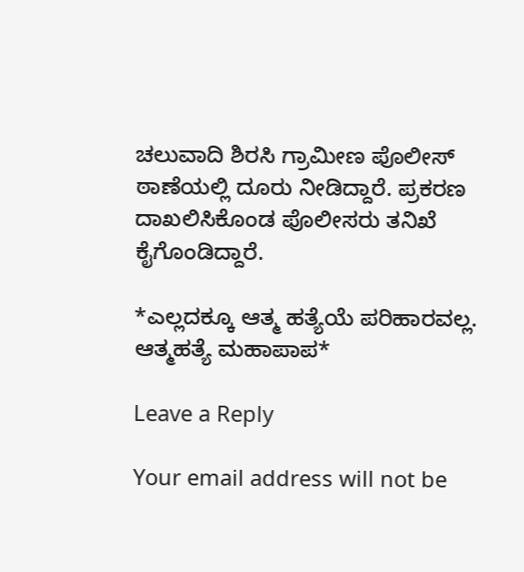ಚಲುವಾದಿ ಶಿರಸಿ ಗ್ರಾಮೀಣ ಪೊಲೀಸ್ ಠಾಣೆಯಲ್ಲಿ ದೂರು ನೀಡಿದ್ದಾರೆ. ಪ್ರಕರಣ ದಾಖಲಿಸಿಕೊಂಡ ಪೊಲೀಸರು ತನಿಖೆ ಕೈಗೊಂಡಿದ್ದಾರೆ.

*ಎಲ್ಲದಕ್ಕೂ ಆತ್ಮ ಹತ್ಯೆಯೆ ಪರಿಹಾರವಲ್ಲ. ಆತ್ಮಹತ್ಯೆ ಮಹಾಪಾಪ*

Leave a Reply

Your email address will not be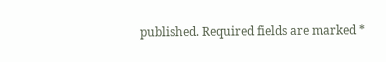published. Required fields are marked *